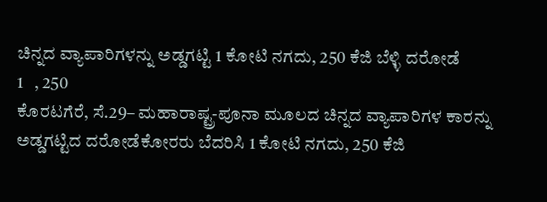ಚಿನ್ನದ ವ್ಯಾಪಾರಿಗಳನ್ನು ಅಡ್ಡಗಟ್ಟಿ 1 ಕೋಟಿ ನಗದು, 250 ಕೆಜಿ ಬೆಳ್ಳಿ ದರೋಡೆ
1   , 250
ಕೊರಟಗೆರೆ, ಸೆ.29– ಮಹಾರಾಷ್ಟ್ರ-ಪೂನಾ ಮೂಲದ ಚಿನ್ನದ ವ್ಯಾಪಾರಿಗಳ ಕಾರನ್ನು ಅಡ್ಡಗಟ್ಟಿದ ದರೋಡೆಕೋರರು ಬೆದರಿಸಿ 1 ಕೋಟಿ ನಗದು, 250 ಕೆಜಿ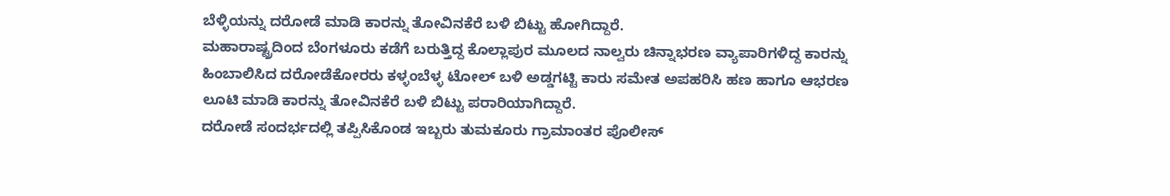ಬೆಳ್ಳಿಯನ್ನು ದರೋಡೆ ಮಾಡಿ ಕಾರನ್ನು ತೋವಿನಕೆರೆ ಬಳಿ ಬಿಟ್ಟು ಹೋಗಿದ್ದಾರೆ.
ಮಹಾರಾಷ್ಟ್ರದಿಂದ ಬೆಂಗಳೂರು ಕಡೆಗೆ ಬರುತ್ತಿದ್ದ ಕೊಲ್ಲಾಪುರ ಮೂಲದ ನಾಲ್ವರು ಚಿನ್ನಾಭರಣ ವ್ಯಾಪಾರಿಗಳಿದ್ದ ಕಾರನ್ನು ಹಿಂಬಾಲಿಸಿದ ದರೋಡೆಕೋರರು ಕಳ್ಳಂಬೆಳ್ಳ ಟೋಲ್‌ ಬಳಿ ಅಡ್ಡಗಟ್ಟಿ ಕಾರು ಸಮೇತ ಅಪಹರಿಸಿ ಹಣ ಹಾಗೂ ಆಭರಣ ಲೂಟಿ ಮಾಡಿ ಕಾರನ್ನು ತೋವಿನಕೆರೆ ಬಳಿ ಬಿಟ್ಟು ಪರಾರಿಯಾಗಿದ್ದಾರೆ.
ದರೋಡೆ ಸಂದರ್ಭದಲ್ಲಿ ತಪ್ಪಿಸಿಕೊಂಡ ಇಬ್ಬರು ತುಮಕೂರು ಗ್ರಾಮಾಂತರ ಪೊಲೀಸ್‌‍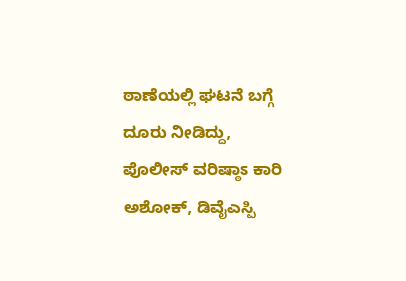ಠಾಣೆಯಲ್ಲಿ ಘಟನೆ ಬಗ್ಗೆ ದೂರು ನೀಡಿದ್ದು, ಪೊಲೀಸ್‌‍ ವರಿಷ್ಠಾಽ ಕಾರಿ ಅಶೋಕ್‌, ಡಿವೈಎಸ್ಪಿ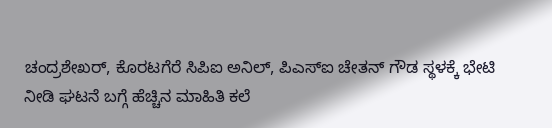ಚಂದ್ರಶೇಖರ್‌, ಕೊರಟಗೆರೆ ಸಿಪಿಐ ಅನಿಲ್‌‍, ಪಿಎಸ್‌‍ಐ ಚೇತನ್‌ ಗೌಡ ಸ್ಥಳಕ್ಕೆ ಭೇಟಿ ನೀಡಿ ಘಟನೆ ಬಗ್ಗೆ ಹೆಚ್ಚಿನ ಮಾಹಿತಿ ಕಲೆ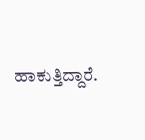ಹಾಕುತ್ತಿದ್ದಾರೆ.